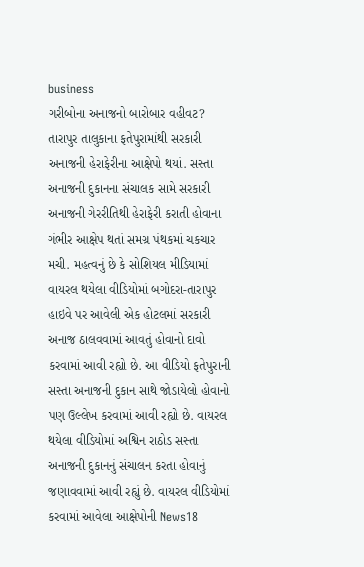business
ગરીબોના અનાજનો બારોબાર વહીવટ?
તારાપુર તાલુકાના ફતેપુરામાંથી સરકારી અનાજની હેરાફેરીના આક્ષેપો થયાં. સસ્તા અનાજની દુકાનના સંચાલક સામે સરકારી અનાજની ગેરરીતિથી હેરાફેરી કરાતી હોવાના ગંભીર આક્ષેપ થતાં સમગ્ર પંથકમાં ચકચાર મચી. મહત્વનું છે કે સોશિયલ મીડિયામાં વાયરલ થયેલા વીડિયોમાં બગોદરા-તારાપુર હાઇવે પર આવેલી એક હોટલમાં સરકારી અનાજ ઠાલવવામાં આવતું હોવાનો દાવો કરવામાં આવી રહ્યો છે. આ વીડિયો ફતેપુરાની સસ્તા અનાજની દુકાન સાથે જોડાયેલો હોવાનો પણ ઉલ્લેખ કરવામાં આવી રહ્યો છે. વાયરલ થયેલા વીડિયોમાં અશ્વિન રાઠોડ સસ્તા અનાજની દુકાનનું સંચાલન કરતા હોવાનું જણાવવામાં આવી રહ્યું છે. વાયરલ વીડિયોમાં કરવામાં આવેલા આક્ષેપોની News18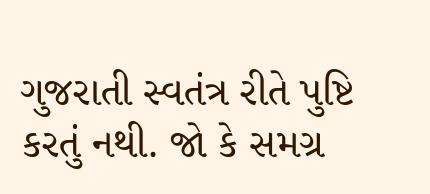ગુજરાતી સ્વતંત્ર રીતે પુષ્ટિ કરતું નથી. જો કે સમગ્ર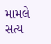મામલે સત્ય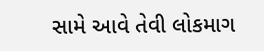સામે આવે તેવી લોકમાગ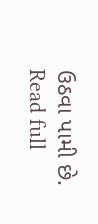ઉઠવા પામી છે.
Read full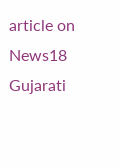article on News18 Gujarati